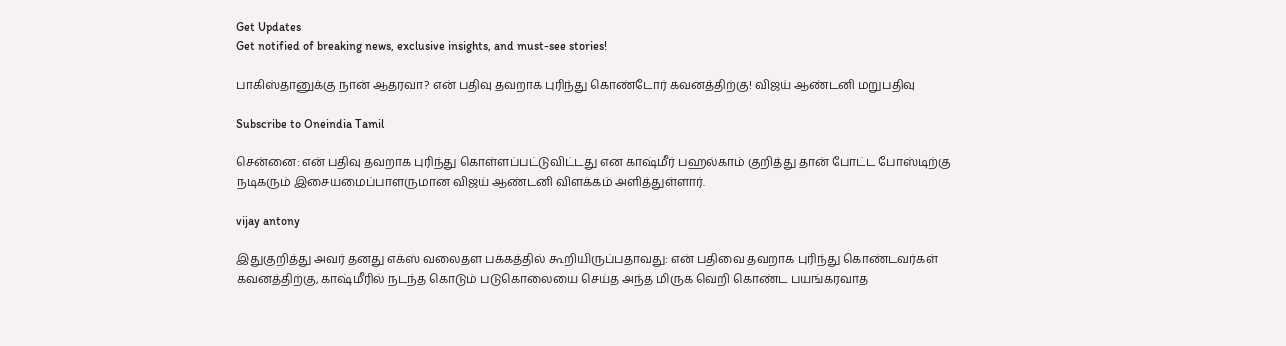Get Updates
Get notified of breaking news, exclusive insights, and must-see stories!

பாகிஸ்தானுக்கு நான் ஆதரவா? என் பதிவு தவறாக புரிந்து கொண்டோர் கவனத்திற்கு! விஜய் ஆண்டனி மறுபதிவு

Subscribe to Oneindia Tamil

சென்னை: என் பதிவு தவறாக புரிந்து கொள்ளப்பட்டுவிட்டது என காஷ்மீர் பஹல்காம் குறித்து தான் போட்ட போஸ்டிற்கு நடிகரும் இசையமைப்பாளருமான விஜய் ஆண்டனி விளக்கம் அளித்துள்ளார்.

vijay antony

இதுகுறித்து அவர் தனது எக்ஸ் வலைதள பக்கத்தில் கூறியிருப்பதாவது: என் பதிவை தவறாக புரிந்து கொண்டவர்கள் கவனத்திற்கு, காஷ்மீரில் நடந்த கொடும் படுகொலையை செய்த அந்த மிருக வெறி கொண்ட பயங்கரவாத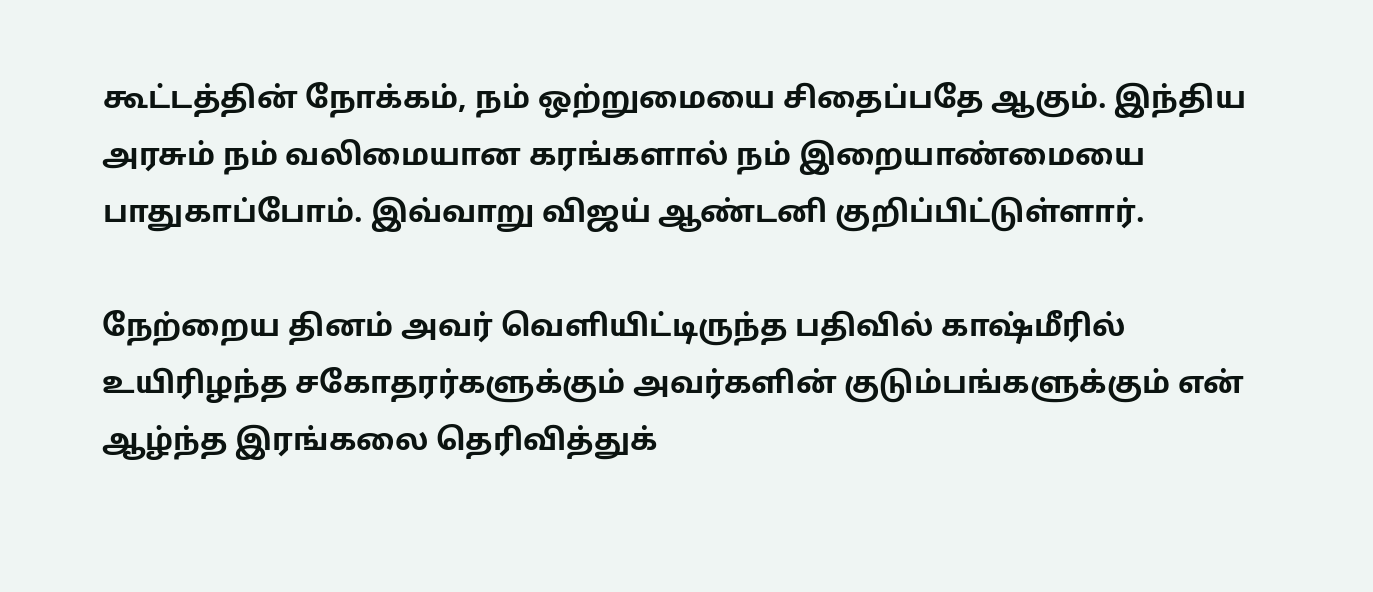கூட்டத்தின் நோக்கம், நம் ஒற்றுமையை சிதைப்பதே ஆகும். இந்திய அரசும் நம் வலிமையான கரங்களால் நம் இறையாண்மையை பாதுகாப்போம். இவ்வாறு விஜய் ஆண்டனி குறிப்பிட்டுள்ளார்.

நேற்றைய தினம் அவர் வெளியிட்டிருந்த பதிவில் காஷ்மீரில் உயிரிழந்த சகோதரர்களுக்கும் அவர்களின் குடும்பங்களுக்கும் என் ஆழ்ந்த இரங்கலை தெரிவித்துக்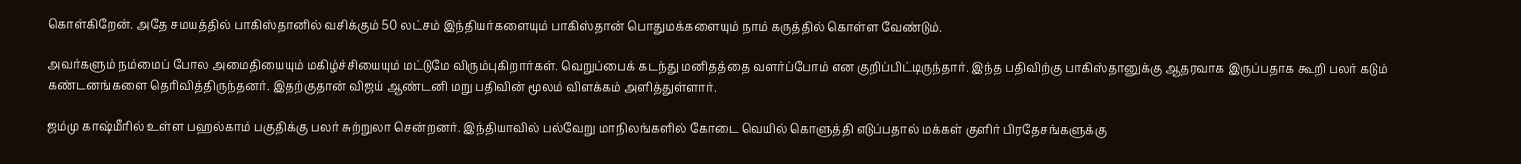கொள்கிறேன். அதே சமயத்தில் பாகிஸ்தானில் வசிக்கும் 50 லட்சம் இந்தியர்களையும் பாகிஸ்தான் பொதுமக்களையும் நாம் கருத்தில் கொள்ள வேண்டும்.

அவர்களும் நம்மைப் போல அமைதியையும் மகிழ்ச்சியையும் மட்டுமே விரும்புகிறார்கள். வெறுப்பைக் கடந்து மனிதத்தை வளர்ப்போம் என குறிப்பிட்டிருந்தார். இந்த பதிவிற்கு பாகிஸ்தானுக்கு ஆதரவாக இருப்பதாக கூறி பலர் கடும் கண்டனங்களை தெரிவித்திருந்தனர். இதற்குதான் விஜய் ஆண்டனி மறு பதிவின் மூலம் விளக்கம் அளித்துள்ளார்.

ஜம்மு காஷ்மீரில் உள்ள பஹல்காம் பகுதிக்கு பலர் சுற்றுலா சென்றனர். இந்தியாவில் பல்வேறு மாநிலங்களில் கோடை வெயில் கொளுத்தி எடுப்பதால் மக்கள் குளிர் பிரதேசங்களுக்கு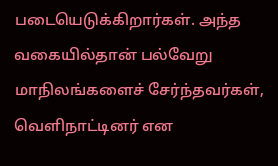படையெடுக்கிறார்கள். அந்த வகையில்தான் பல்வேறு மாநிலங்களைச் சேர்ந்தவர்கள், வெளிநாட்டினர் என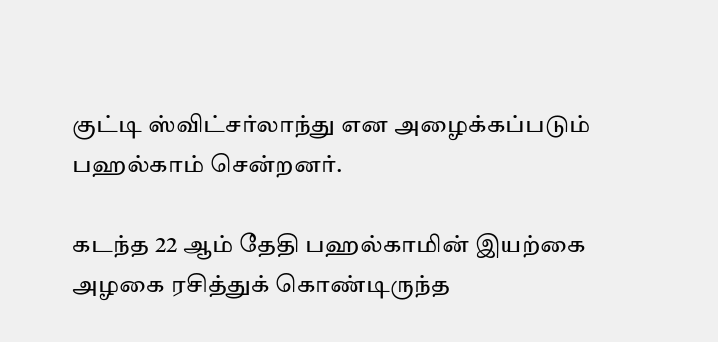குட்டி ஸ்விட்சர்லாந்து என அழைக்கப்படும் பஹல்காம் சென்றனர்.

கடந்த 22 ஆம் தேதி பஹல்காமின் இயற்கை அழகை ரசித்துக் கொண்டிருந்த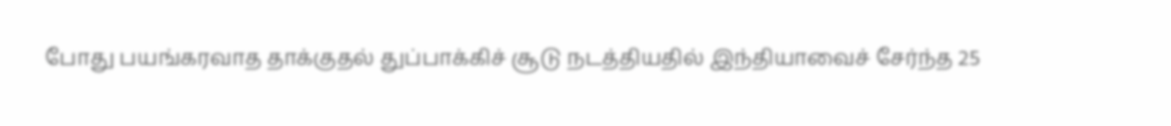போது பயங்கரவாத தாக்குதல் துப்பாக்கிச் சூடு நடத்தியதில் இந்தியாவைச் சேர்ந்த 25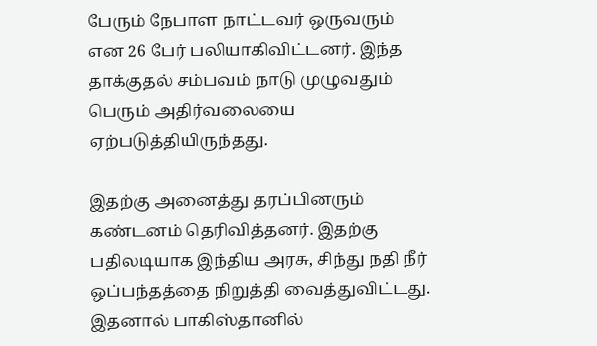பேரும் நேபாள நாட்டவர் ஒருவரும் என 26 பேர் பலியாகிவிட்டனர். இந்த தாக்குதல் சம்பவம் நாடு முழுவதும் பெரும் அதிர்வலையை ஏற்படுத்தியிருந்தது.

இதற்கு அனைத்து தரப்பினரும் கண்டனம் தெரிவித்தனர். இதற்கு பதிலடியாக இந்திய அரசு, சிந்து நதி நீர் ஒப்பந்தத்தை நிறுத்தி வைத்துவிட்டது. இதனால் பாகிஸ்தானில்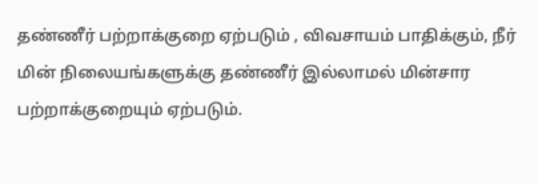தண்ணீர் பற்றாக்குறை ஏற்படும் , விவசாயம் பாதிக்கும், நீர் மின் நிலையங்களுக்கு தண்ணீர் இல்லாமல் மின்சார பற்றாக்குறையும் ஏற்படும்.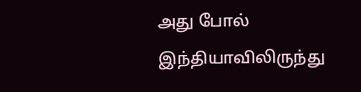அது போல் இந்தியாவிலிருந்து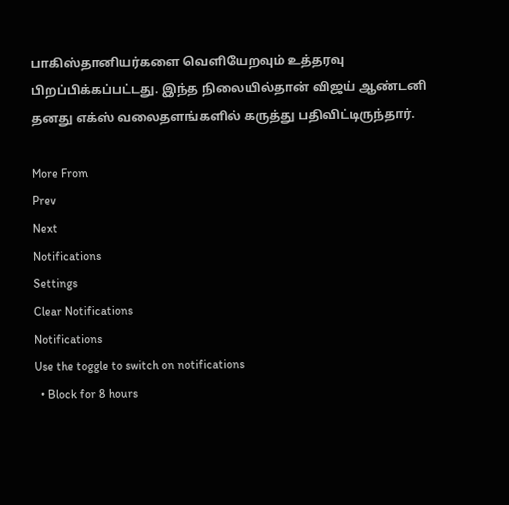பாகிஸ்தானியர்களை வெளியேறவும் உத்தரவு பிறப்பிக்கப்பட்டது. இந்த நிலையில்தான் விஜய் ஆண்டனி தனது எக்ஸ் வலைதளங்களில் கருத்து பதிவிட்டிருந்தார்.

More From
Prev
Next
Notifications
Settings
Clear Notifications
Notifications
Use the toggle to switch on notifications
  • Block for 8 hours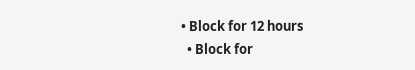• Block for 12 hours
  • Block for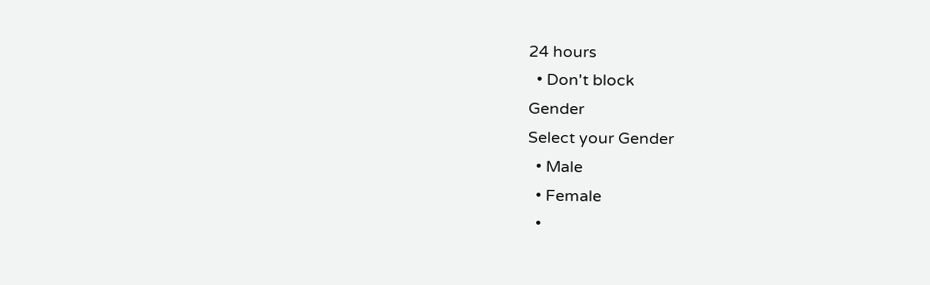24 hours
  • Don't block
Gender
Select your Gender
  • Male
  • Female
  •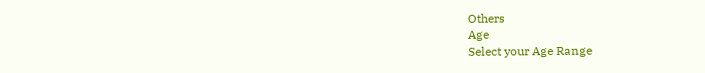Others
Age
Select your Age Range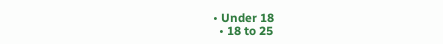• Under 18
  • 18 to 25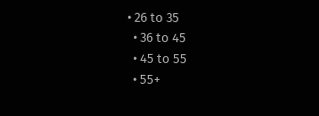• 26 to 35
  • 36 to 45
  • 45 to 55
  • 55+